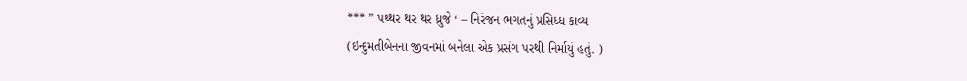*** ” પથ્થર થર થર ધ્રુજે ‘ – નિરંજન ભગતનું પ્રસિધ્ધ કાવ્ય
(ઇન્દુમતીબેનના જીવનમાં બનેલા એક પ્રસંગ પરથી નિર્માયું હતું. )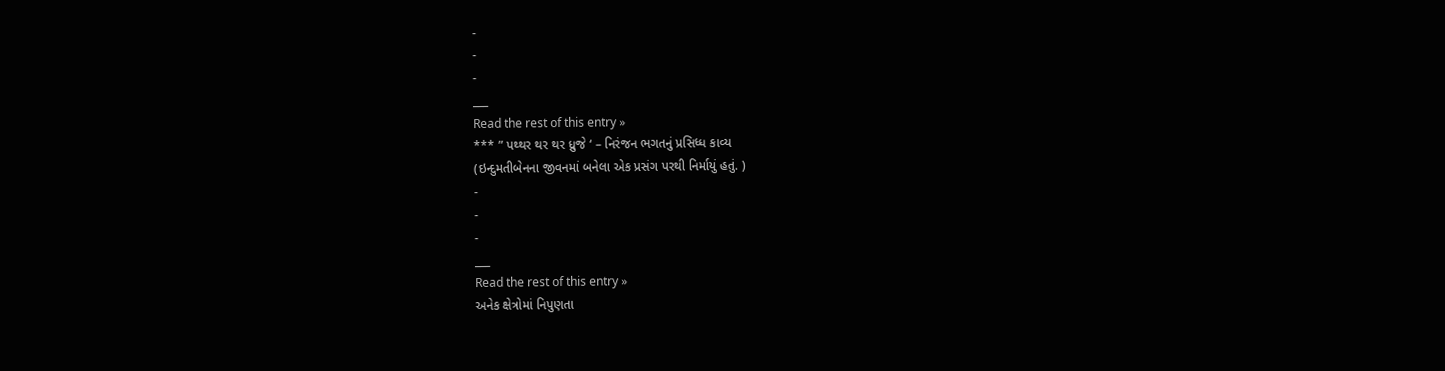-
-
-
___
Read the rest of this entry »
*** ” પથ્થર થર થર ધ્રુજે ‘ – નિરંજન ભગતનું પ્રસિધ્ધ કાવ્ય
(ઇન્દુમતીબેનના જીવનમાં બનેલા એક પ્રસંગ પરથી નિર્માયું હતું. )
-
-
-
___
Read the rest of this entry »
અનેક ક્ષેત્રોમાં નિપુણતા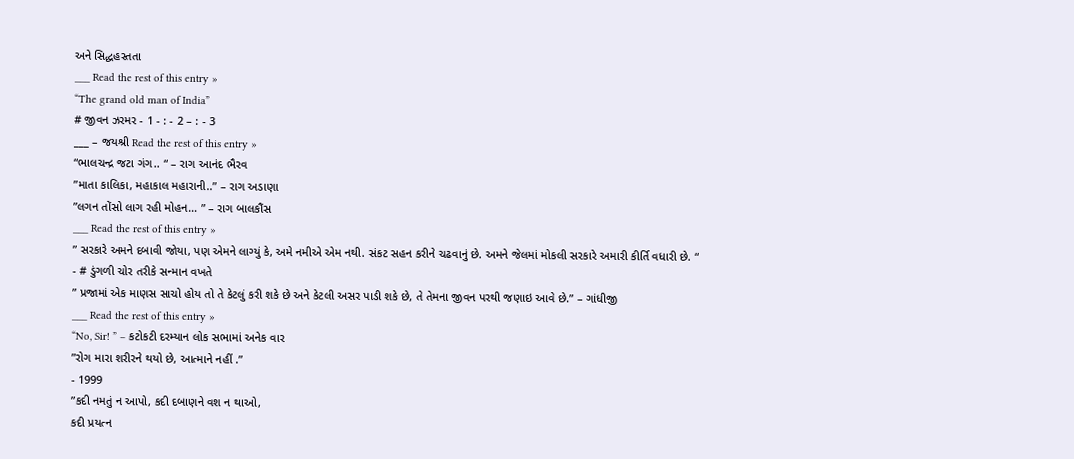અને સિદ્ધહસ્તતા
___ Read the rest of this entry »
“The grand old man of India”
# જીવન ઝરમર - 1 - : - 2 – : - 3
___ – જયશ્રી Read the rest of this entry »
“ભાલચન્દ્ર જટા ગંગ.. “ – રાગ આનંદ ભૈરવ
”માતા કાલિકા, મહાકાલ મહારાની..” – રાગ અડાણા
”લગન તોંસો લાગ રહી મોહન… ” – રાગ બાલકૌંસ
___ Read the rest of this entry »
” સરકારે અમને દબાવી જોયા, પણ એમને લાગ્યું કે, અમે નમીએ એમ નથી. સંકટ સહન કરીને ચઢવાનું છે. અમને જેલમાં મોકલી સરકારે અમારી કીર્તિ વધારી છે. “
- # ડુંગળી ચોર તરીકે સન્માન વખતે
” પ્રજામાં એક માણસ સાચો હોય તો તે કેટલું કરી શકે છે અને કેટલી અસર પાડી શકે છે, તે તેમના જીવન પરથી જણાઇ આવે છે.” – ગાંધીજી
___ Read the rest of this entry »
“No, Sir! ” – કટોકટી દરમ્યાન લોક સભામાં અનેક વાર
”રોગ મારા શરીરને થયો છે, આત્માને નહીં .”
- 1999
”કદી નમતું ન આપો, કદી દબાણને વશ ન થાઓ,
કદી પ્રયત્ન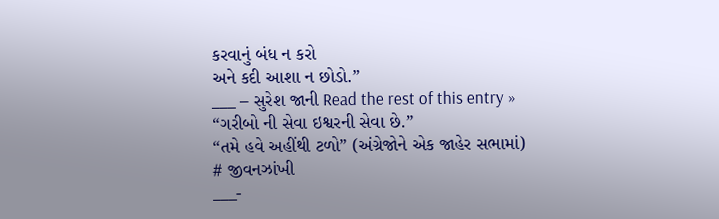કરવાનું બંધ ન કરો
અને કદી આશા ન છોડો.”
___ – સુરેશ જાની Read the rest of this entry »
“ગરીબો ની સેવા ઇશ્વરની સેવા છે.”
“તમે હવે અહીંથી ટળો” (અંગ્રેજોને એક જાહેર સભામાં)
# જીવનઝાંખી
___-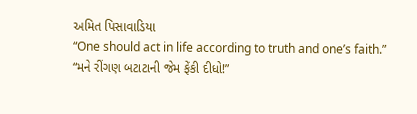અમિત પિસાવાડિયા
“One should act in life according to truth and one’s faith.”
“મને રીંગણ બટાટાની જેમ ફેંકી દીધો!”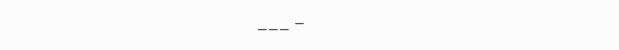___ –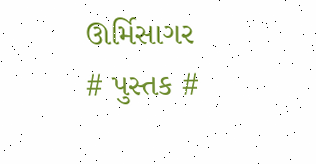ઊર્મિસાગર
# પુસ્તક #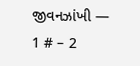જીવનઝાંખી — 1 # – 2